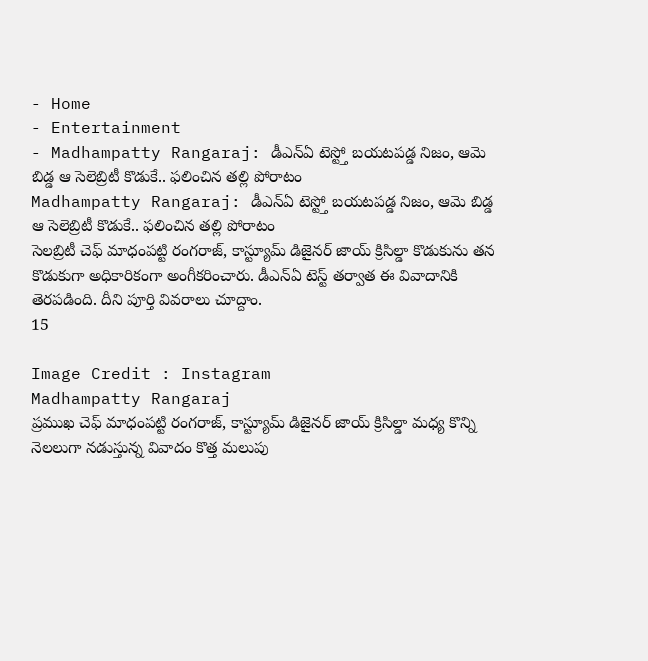- Home
- Entertainment
- Madhampatty Rangaraj: డీఎన్ఏ టెస్ట్తో బయటపడ్డ నిజం, ఆమె బిడ్డ ఆ సెలెబ్రిటీ కొడుకే.. ఫలించిన తల్లి పోరాటం
Madhampatty Rangaraj: డీఎన్ఏ టెస్ట్తో బయటపడ్డ నిజం, ఆమె బిడ్డ ఆ సెలెబ్రిటీ కొడుకే.. ఫలించిన తల్లి పోరాటం
సెలబ్రిటీ చెఫ్ మాధంపట్టి రంగరాజ్, కాస్ట్యూమ్ డిజైనర్ జాయ్ క్రిసిల్డా కొడుకును తన కొడుకుగా అధికారికంగా అంగీకరించారు. డీఎన్ఏ టెస్ట్ తర్వాత ఈ వివాదానికి తెరపడింది. దీని పూర్తి వివరాలు చూద్దాం.
15

Image Credit : Instagram
Madhampatty Rangaraj
ప్రముఖ చెఫ్ మాధంపట్టి రంగరాజ్, కాస్ట్యూమ్ డిజైనర్ జాయ్ క్రిసిల్డా మధ్య కొన్ని నెలలుగా నడుస్తున్న వివాదం కొత్త మలుపు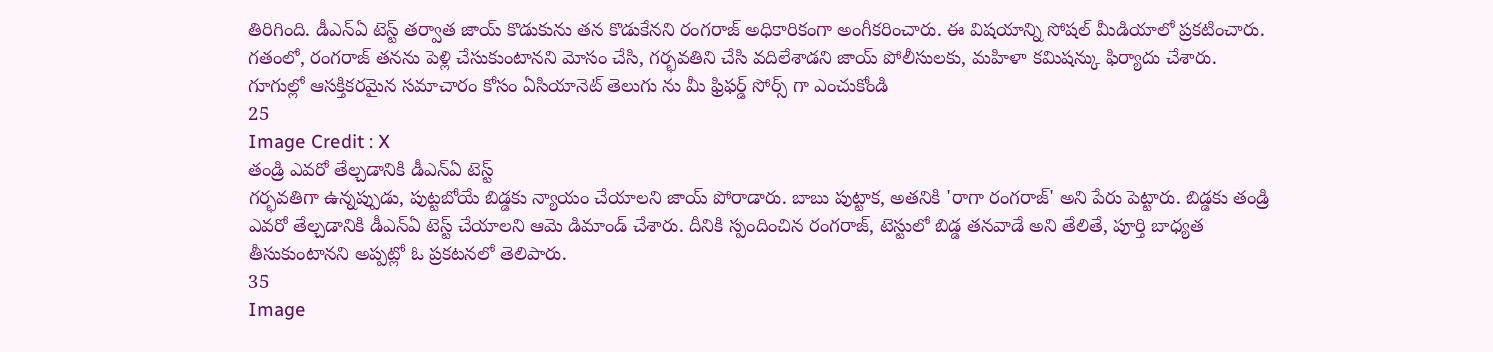తిరిగింది. డీఎన్ఏ టెస్ట్ తర్వాత జాయ్ కొడుకును తన కొడుకేనని రంగరాజ్ అధికారికంగా అంగీకరించారు. ఈ విషయాన్ని సోషల్ మీడియాలో ప్రకటించారు. గతంలో, రంగరాజ్ తనను పెళ్లి చేసుకుంటానని మోసం చేసి, గర్భవతిని చేసి వదిలేశాడని జాయ్ పోలీసులకు, మహిళా కమిషన్కు ఫిర్యాదు చేశారు.
గూగుల్లో ఆసక్తికరమైన సమాచారం కోసం ఏసియానెట్ తెలుగు ను మీ ఫ్రిఫర్డ్ సోర్స్ గా ఎంచుకోండి
25
Image Credit : X
తండ్రి ఎవరో తేల్చడానికి డీఎన్ఏ టెస్ట్
గర్భవతిగా ఉన్నప్పుడు, పుట్టబోయే బిడ్డకు న్యాయం చేయాలని జాయ్ పోరాడారు. బాబు పుట్టాక, అతనికి 'రాగా రంగరాజ్' అని పేరు పెట్టారు. బిడ్డకు తండ్రి ఎవరో తేల్చడానికి డీఎన్ఏ టెస్ట్ చేయాలని ఆమె డిమాండ్ చేశారు. దీనికి స్పందించిన రంగరాజ్, టెస్టులో బిడ్డ తనవాడే అని తేలితే, పూర్తి బాధ్యత తీసుకుంటానని అప్పట్లో ఓ ప్రకటనలో తెలిపారు.
35
Image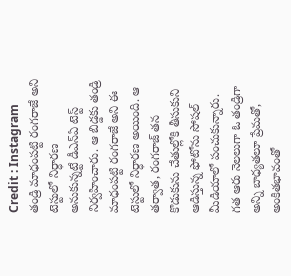Credit : Instagram
తండ్రి మాధంపట్టి రంగరాజే అని టెస్టులో నిర్ధారణ
అనుకున్నట్టే డీఎన్ఏ టెస్ట్ నిర్వహించారు. ఆ బిడ్డకు తండ్రి మాధంపట్టి రంగరాజే అని ఈ టెస్టులో నిర్ధారణ అయింది. ఆ తర్వాత, రంగరాజ్ తన కొడుకును చేతుల్లోకి తీసుకుని ఆడిస్తున్న ఫోటోను సోషల్ మీడియాలో పంచుకున్నారు. గత ఆరు నెలలుగా ఓ తండ్రిగా అన్ని బాధ్యతలూ ప్రేమతో, అంకితభావంతో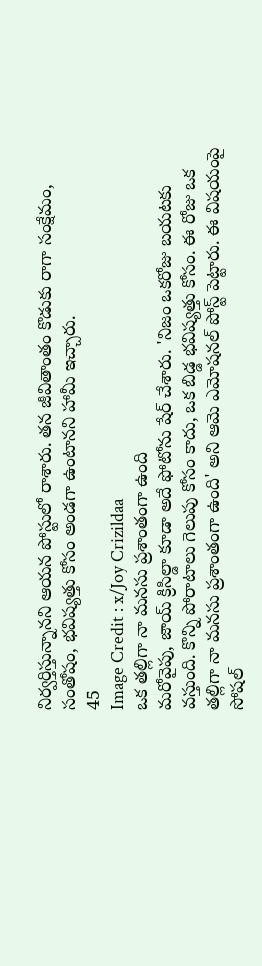నిర్వర్తిస్తున్నానని ఆయన పోస్టులో రాశారు. తన జీవితాంతం కొడుకు రాగా సంక్షేమం, సంతోషం, భవిష్యత్తు కోసం అండగా ఉంటానని హామీ ఇచ్చారు.
45
Image Credit : x/Joy Crizildaa
ఒక తల్లిగా నా మనసు ప్రశాంతంగా ఉంది
మరోవైపు, జాయ్ క్రిసిల్డా కూడా అదే ఫోటోను షేర్ చేశారు. 'నిజం ఒకరోజు బయటకు వస్తుంది. కొన్ని పోరాటాలు గెలుపు కోసం కాదు, ఒక బిడ్డ భవిష్యత్తు కోసం. ఈ రోజు ఒక తల్లిగా నా మనసు ప్రశాంతంగా ఉంది' అని ఆమె ఎమోషనల్ పోస్ట్ పెట్టారు. ఈ విషయంపై సోషల్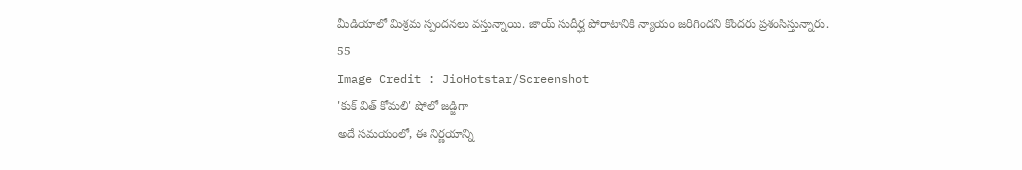మీడియాలో మిశ్రమ స్పందనలు వస్తున్నాయి. జాయ్ సుదీర్ఘ పోరాటానికి న్యాయం జరిగిందని కొందరు ప్రశంసిస్తున్నారు.
55
Image Credit : JioHotstar/Screenshot
'కుక్ విత్ కోమలి' షోలో జడ్జిగా
అదే సమయంలో, ఈ నిర్ణయాన్ని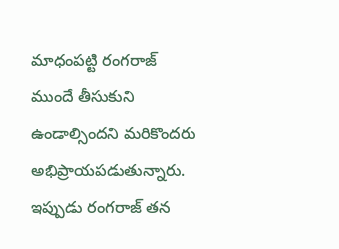మాధంపట్టి రంగరాజ్ ముందే తీసుకుని ఉండాల్సిందని మరికొందరు అభిప్రాయపడుతున్నారు. ఇప్పుడు రంగరాజ్ తన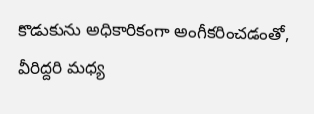కొడుకును అధికారికంగా అంగీకరించడంతో, వీరిద్దరి మధ్య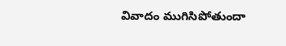వివాదం ముగిసిపోతుందా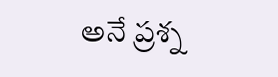అనే ప్రశ్న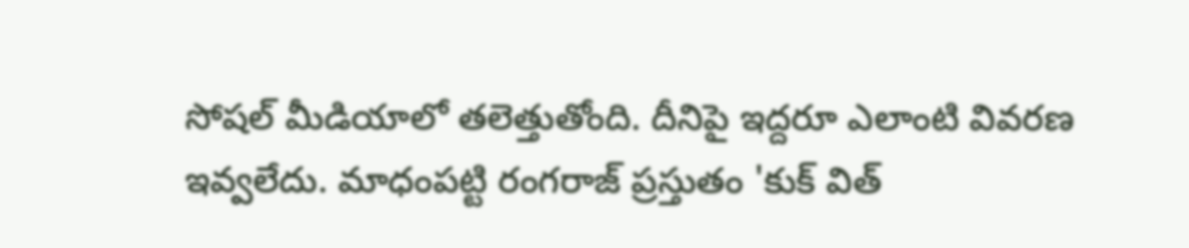సోషల్ మీడియాలో తలెత్తుతోంది. దీనిపై ఇద్దరూ ఎలాంటి వివరణ ఇవ్వలేదు. మాధంపట్టి రంగరాజ్ ప్రస్తుతం 'కుక్ విత్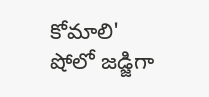కోమాలి' షోలో జడ్జిగా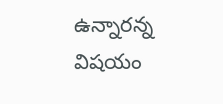ఉన్నారన్న విషయం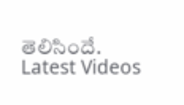తెలిసిందే.
Latest Videos